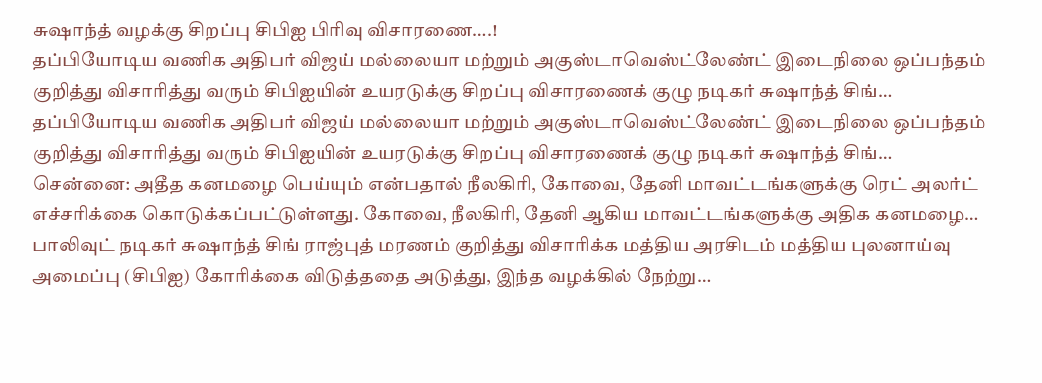சுஷாந்த் வழக்கு சிறப்பு சிபிஐ பிரிவு விசாரணை….!
தப்பியோடிய வணிக அதிபர் விஜய் மல்லையா மற்றும் அகுஸ்டாவெஸ்ட்லேண்ட் இடைநிலை ஒப்பந்தம் குறித்து விசாரித்து வரும் சிபிஐயின் உயரடுக்கு சிறப்பு விசாரணைக் குழு நடிகர் சுஷாந்த் சிங்…
தப்பியோடிய வணிக அதிபர் விஜய் மல்லையா மற்றும் அகுஸ்டாவெஸ்ட்லேண்ட் இடைநிலை ஒப்பந்தம் குறித்து விசாரித்து வரும் சிபிஐயின் உயரடுக்கு சிறப்பு விசாரணைக் குழு நடிகர் சுஷாந்த் சிங்…
சென்னை: அதீத கனமழை பெய்யும் என்பதால் நீலகிரி, கோவை, தேனி மாவட்டங்களுக்கு ரெட் அலர்ட் எச்சரிக்கை கொடுக்கப்பட்டுள்ளது. கோவை, நீலகிரி, தேனி ஆகிய மாவட்டங்களுக்கு அதிக கனமழை…
பாலிவுட் நடிகர் சுஷாந்த் சிங் ராஜ்புத் மரணம் குறித்து விசாரிக்க மத்திய அரசிடம் மத்திய புலனாய்வு அமைப்பு (சிபிஐ) கோரிக்கை விடுத்ததை அடுத்து, இந்த வழக்கில் நேற்று…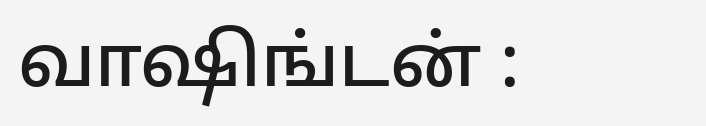வாஷிங்டன் :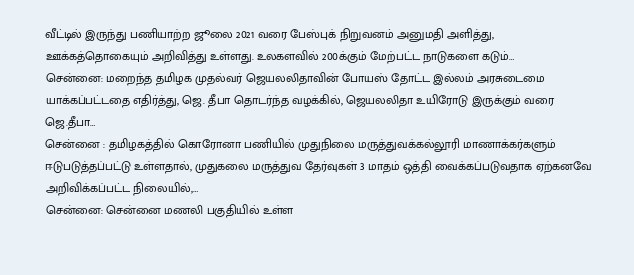வீட்டில் இருந்து பணியாற்ற ஜூலை 2021 வரை பேஸ்புக் நிறுவனம் அனுமதி அளித்து, ஊக்கத்தொகையும் அறிவித்து உள்ளது. உலகளவில் 200க்கும் மேற்பட்ட நாடுகளை கடும்…
சென்னை: மறைந்த தமிழக முதல்வர் ஜெயலலிதாவின் போயஸ் தோட்ட இல்லம் அரசுடைமை யாக்கப்பட்டதை எதிர்த்து, ஜெ. தீபா தொடர்ந்த வழக்கில், ஜெயலலிதா உயிரோடு இருக்கும் வரை ஜெ.தீபா…
சென்னை : தமிழகத்தில் கொரோனா பணியில் முதுநிலை மருத்துவக்கல்லூரி மாணாக்கர்களும் ஈடுபடுத்தப்பட்டு உள்ளதால், முதுகலை மருத்துவ தேர்வுகள் 3 மாதம் ஒத்தி வைக்கப்படுவதாக ஏற்கனவே அறிவிக்கப்பட்ட நிலையில்,…
சென்னை: சென்னை மணலி பகுதியில் உள்ள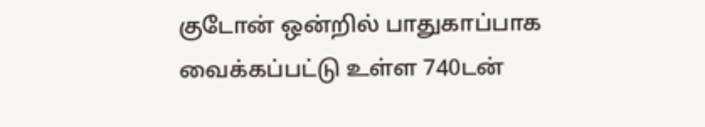குடோன் ஒன்றில் பாதுகாப்பாக வைக்கப்பட்டு உள்ள 740டன்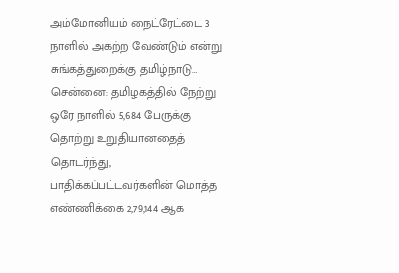அம்மோனியம் நைட்ரேட்டை 3 நாளில் அகற்ற வேண்டும் என்று சுங்கத்துறைக்கு தமிழ்நாடு…
சென்னை: தமிழகத்தில் நேற்று ஒரே நாளில் 5,684 பேருக்கு தொற்று உறுதியானதைத் தொடர்ந்து, பாதிக்கப்பட்டவர்களின் மொத்த எண்ணிக்கை 2,79,144 ஆக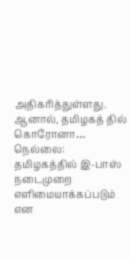அதிகரித்துள்ளது. ஆனால், தமிழகத் தில் கொரோனா…
நெல்லை: தமிழகத்தில் இ-பாஸ் நடைமுறை எளிமையாக்கப்படும் என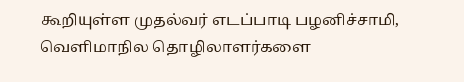கூறியுள்ள முதல்வர் எடப்பாடி பழனிச்சாமி, வெளிமாநில தொழிலாளர்களை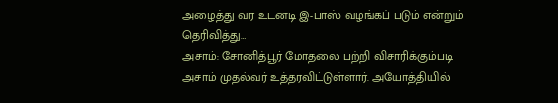அழைத்து வர உடனடி இ-பாஸ் வழங்கப் படும் என்றும் தெரிவித்து…
அசாம்: சோனித்பூர் மோதலை பற்றி விசாரிக்கும்படி அசாம் முதல்வர் உத்தரவிட்டுள்ளார். அயோத்தியில்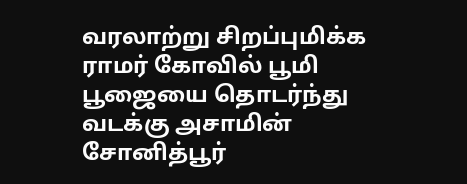வரலாற்று சிறப்புமிக்க ராமர் கோவில் பூமி பூஜையை தொடர்ந்து வடக்கு அசாமின் சோனித்பூர்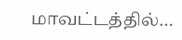மாவட்டத்தில்…